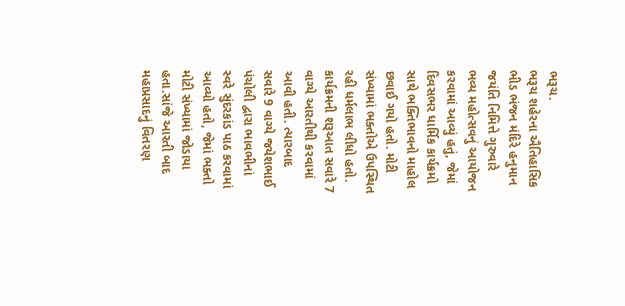ભરૂચ.
ભરૂચ શહેરના ઐતિહાસિક ભીડ ભંજન મંદિરે હનુમાન જયંતિ નિમિત્તે ગુરુવારે ભવ્ય મહોત્સવનું આયોજન કરવામાં આવ્યું હતું, જેમાં દિવસભર ધાર્મિક કાર્યક્રમો સાથે ભક્તિભાવનો માહોલ છવાઈ ગયો હતો. મોટી સંખ્યામાં ભક્તોએ ઉપસ્થિત રહી ધર્મલાભ લીધો હતો.
કાર્યક્રમની શરૂઆત સવારે 7 વાગ્યે આરતીથી કરવામાં આવી હતી. ત્યારબાદ સવારે 9 વાગ્યે જયેશભાઈ પંચોલી દ્વારા ભાવભીનાં સ્વરે સુંદરકાંડ પાઠ કરવામાં આવ્યો હતો, જેમાં ભક્તો મોટી સંખ્યામાં જોડાયા હતા.સાંજે આરતી બાદ મહાપ્રસાદનું વિતરણ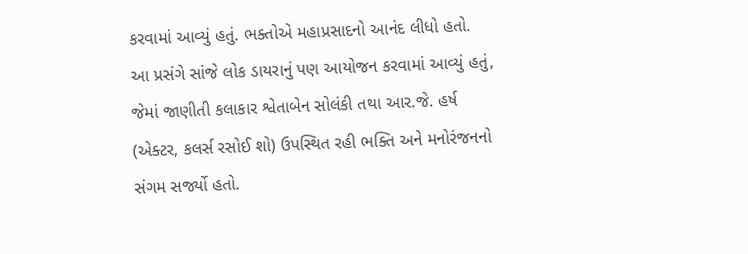કરવામાં આવ્યું હતું. ભક્તોએ મહાપ્રસાદનો આનંદ લીધો હતો.
આ પ્રસંગે સાંજે લોક ડાયરાનું પણ આયોજન કરવામાં આવ્યું હતું, જેમાં જાણીતી કલાકાર શ્વેતાબેન સોલંકી તથા આર.જે. હર્ષ (એક્ટર, કલર્સ રસોઈ શો) ઉપસ્થિત રહી ભક્તિ અને મનોરંજનનો સંગમ સર્જ્યો હતો.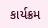કાર્યક્રમ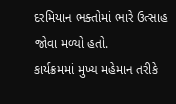દરમિયાન ભક્તોમાં ભારે ઉત્સાહ જોવા મળ્યો હતો.
કાર્યક્રમમાં મુખ્ય મહેમાન તરીકે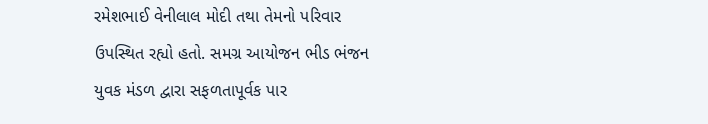રમેશભાઈ વેનીલાલ મોદી તથા તેમનો પરિવાર ઉપસ્થિત રહ્યો હતો. સમગ્ર આયોજન ભીડ ભંજન યુવક મંડળ દ્વારા સફળતાપૂર્વક પાર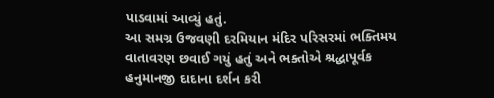પાડવામાં આવ્યું હતું.
આ સમગ્ર ઉજવણી દરમિયાન મંદિર પરિસરમાં ભક્તિમય વાતાવરણ છવાઈ ગયું હતું અને ભક્તોએ શ્રદ્ધાપૂર્વક હનુમાનજી દાદાના દર્શન કરી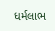ધર્મલાભ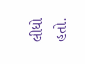લીધો હતો.